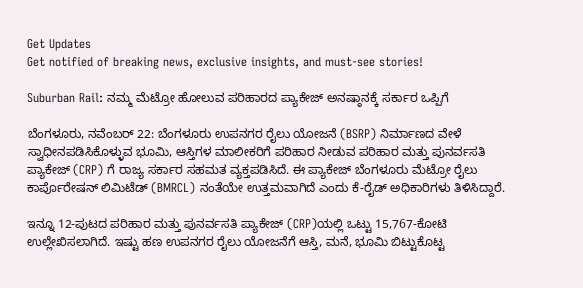Get Updates
Get notified of breaking news, exclusive insights, and must-see stories!

Suburban Rail: ನಮ್ಮ ಮೆಟ್ರೋ ಹೋಲುವ ಪರಿಹಾರದ ಪ್ಯಾಕೇಜ್‌ ಅನಷ್ಠಾನಕ್ಕೆ ಸರ್ಕಾರ ಒಪ್ಪಿಗೆ

ಬೆಂಗಳೂರು, ನವೆಂಬರ್ 22: ಬೆಂಗಳೂರು ಉಪನಗರ ರೈಲು ಯೋಜನೆ (BSRP) ನಿರ್ಮಾಣದ ವೇಳೆ ಸ್ವಾಧೀನಪಡಿಸಿಕೊಳ್ಳುವ ಭೂಮಿ, ಆಸ್ತಿಗಳ ಮಾಲೀಕರಿಗೆ ಪರಿಹಾರ ನೀಡುವ ಪರಿಹಾರ ಮತ್ತು ಪುನರ್ವಸತಿ ಪ್ಯಾಕೇಜ್ (CRP) ಗೆ ರಾಜ್ಯ ಸರ್ಕಾರ ಸಹಮತ ವ್ಯಕ್ತಪಡಿಸಿದೆ. ಈ ಪ್ಯಾಕೇಜ್ ಬೆಂಗಳೂರು ಮೆಟ್ರೋ ರೈಲು ಕಾರ್ಪೊರೇಷನ್ ಲಿಮಿಟೆಡ್ (BMRCL) ನಂತೆಯೇ ಉತ್ತಮವಾಗಿದೆ ಎಂದು ಕೆ-ರೈಡ್ ಅಧಿಕಾರಿಗಳು ತಿಳಿಸಿದ್ದಾರೆ.

ಇನ್ನೂ 12-ಪುಟದ ಪರಿಹಾರ ಮತ್ತು ಪುನರ್ವಸತಿ ಪ್ಯಾಕೇಜ್ (CRP)ಯಲ್ಲಿ ಒಟ್ಟು 15,767-ಕೋಟಿ ಉಲ್ಲೇಖಿಸಲಾಗಿದೆ. ಇಷ್ಟು ಹಣ ಉಪನಗರ ರೈಲು ಯೋಜನೆಗೆ ಆಸ್ತಿ, ಮನೆ, ಭೂಮಿ ಬಿಟ್ಟುಕೊಟ್ಟ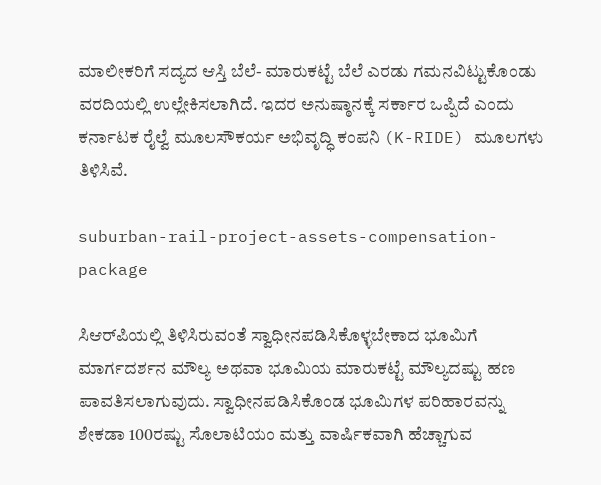ಮಾಲೀಕರಿಗೆ ಸದ್ಯದ ಆಸ್ತಿ ಬೆಲೆ- ಮಾರುಕಟ್ಟೆ ಬೆಲೆ ಎರಡು ಗಮನವಿಟ್ಟುಕೊಂಡು ವರದಿಯಲ್ಲಿ ಉಲ್ಲೇಕಿಸಲಾಗಿದೆ. ಇದರ ಅನುಷ್ಠಾನಕ್ಕೆ ಸರ್ಕಾರ ಒಪ್ಪಿದೆ ಎಂದು ಕರ್ನಾಟಕ ರೈಲ್ವೆ ಮೂಲಸೌಕರ್ಯ ಅಭಿವೃದ್ಧಿ ಕಂಪನಿ (K-RIDE) ಮೂಲಗಳು ತಿಳಿಸಿವೆ.

suburban-rail-project-assets-compensation-package

ಸಿಆರ್‌ಪಿಯಲ್ಲಿ ತಿಳಿಸಿರುವಂತೆ ಸ್ವಾಧೀನಪಡಿಸಿಕೊಳ್ಳಬೇಕಾದ ಭೂಮಿಗೆ ಮಾರ್ಗದರ್ಶನ ಮೌಲ್ಯ ಅಥವಾ ಭೂಮಿಯ ಮಾರುಕಟ್ಟೆ ಮೌಲ್ಯದಷ್ಟು ಹಣ ಪಾವತಿಸಲಾಗುವುದು. ಸ್ವಾಧೀನಪಡಿಸಿಕೊಂಡ ಭೂಮಿಗಳ ಪರಿಹಾರವನ್ನು ಶೇಕಡಾ 100ರಷ್ಟು ಸೊಲಾಟಿಯಂ ಮತ್ತು ವಾರ್ಷಿಕವಾಗಿ ಹೆಚ್ಚಾಗುವ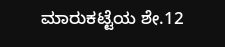ಮಾರುಕಟ್ಟೆಯ ಶೇ.12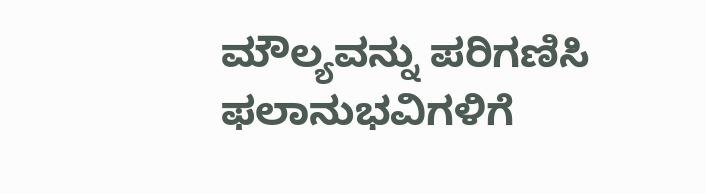ಮೌಲ್ಯವನ್ನು ಪರಿಗಣಿಸಿ ಫಲಾನುಭವಿಗಳಿಗೆ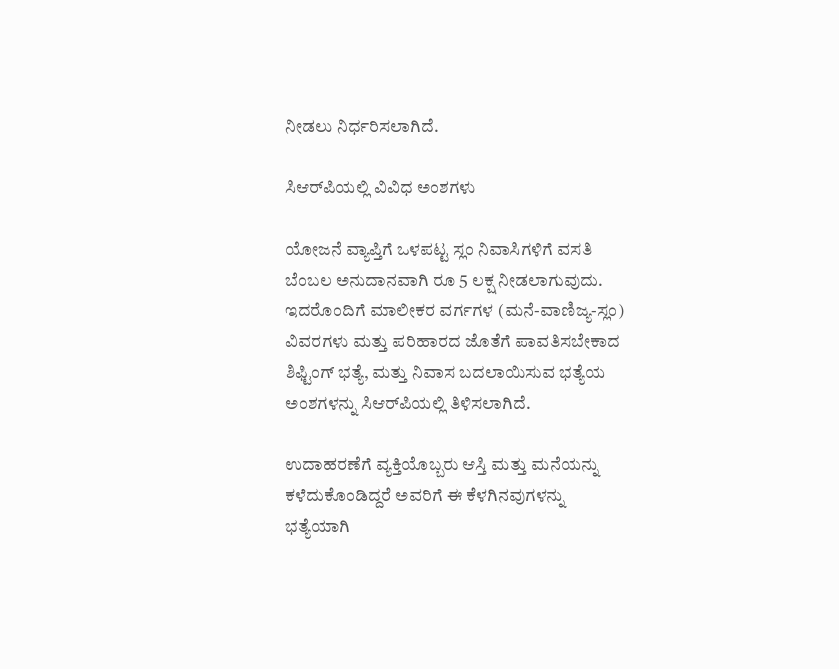ನೀಡಲು ನಿರ್ಧರಿಸಲಾಗಿದೆ.

ಸಿಆರ್‌ಪಿಯಲ್ಲಿ ವಿವಿಧ ಅಂಶಗಳು

ಯೋಜನೆ ವ್ಯಾಪ್ತಿಗೆ ಒಳಪಟ್ಟ ಸ್ಲಂ ನಿವಾಸಿಗಳಿಗೆ ವಸತಿ ಬೆಂಬಲ ಅನುದಾನವಾಗಿ ರೂ 5 ಲಕ್ಷ ನೀಡಲಾಗುವುದು. ಇದರೊಂದಿಗೆ ಮಾಲೀಕರ ವರ್ಗಗಳ (ಮನೆ-ವಾಣಿಜ್ಯ-ಸ್ಲಂ) ವಿವರಗಳು ಮತ್ತು ಪರಿಹಾರದ ಜೊತೆಗೆ ಪಾವತಿಸಬೇಕಾದ ಶಿಫ್ಟಿಂಗ್ ಭತ್ಯೆ, ಮತ್ತು ನಿವಾಸ ಬದಲಾಯಿಸುವ ಭತ್ಯೆಯ ಅಂಶಗಳನ್ನು ಸಿಆರ್‌ಪಿಯಲ್ಲಿ ತಿಳಿಸಲಾಗಿದೆ.

ಉದಾಹರಣೆಗೆ ವ್ಯಕ್ತಿಯೊಬ್ಬರು ಆಸ್ತಿ ಮತ್ತು ಮನೆಯನ್ನು ಕಳೆದುಕೊಂಡಿದ್ದರೆ ಅವರಿಗೆ ಈ ಕೆಳಗಿನವುಗಳನ್ನು ಭತ್ಯೆಯಾಗಿ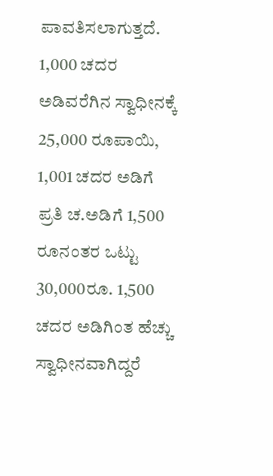ಪಾವತಿಸಲಾಗುತ್ತದೆ. 1,000 ಚದರ ಅಡಿವರೆಗಿನ ಸ್ವಾಧೀನಕ್ಕೆ 25,000 ರೂಪಾಯಿ, 1,001 ಚದರ ಅಡಿಗೆ ಪ್ರತಿ ಚ.ಅಡಿಗೆ 1,500 ರೂನಂತರ ಒಟ್ಟು 30,000ರೂ. 1,500 ಚದರ ಅಡಿಗಿಂತ ಹೆಚ್ಚು ಸ್ವಾಧೀನವಾಗಿದ್ದರೆ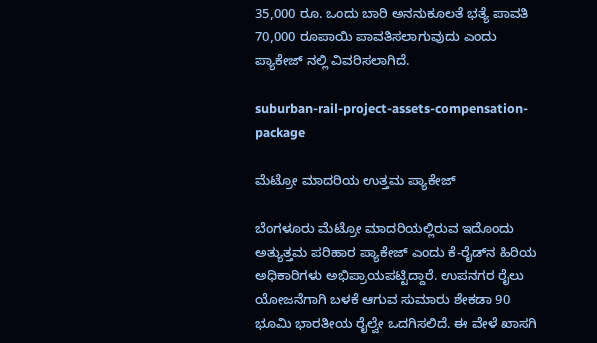35,000 ರೂ. ಒಂದು ಬಾರಿ ಅನನುಕೂಲತೆ ಭತ್ಯೆ ಪಾವತಿ 70,000 ರೂಪಾಯಿ ಪಾವತಿಸಲಾಗುವುದು ಎಂದು ಪ್ಯಾಕೇಜ್ ನಲ್ಲಿ ವಿವರಿಸಲಾಗಿದೆ.

suburban-rail-project-assets-compensation-package

ಮೆಟ್ರೋ ಮಾದರಿಯ ಉತ್ತಮ ಪ್ಯಾಕೇಜ್

ಬೆಂಗಳೂರು ಮೆಟ್ರೋ ಮಾದರಿಯಲ್ಲಿರುವ ಇದೊಂದು ಅತ್ಯುತ್ತಮ ಪರಿಹಾರ ಪ್ಯಾಕೇಜ್ ಎಂದು ಕೆ-ರೈಡ್‌ನ ಹಿರಿಯ ಅಧಿಕಾರಿಗಳು ಅಭಿಪ್ರಾಯಪಟ್ಟಿದ್ದಾರೆ. ಉಪನಗರ ರೈಲು ಯೋಜನೆಗಾಗಿ ಬಳಕೆ ಆಗುವ ಸುಮಾರು ಶೇಕಡಾ 90 ಭೂಮಿ ಭಾರತೀಯ ರೈಲ್ವೇ ಒದಗಿಸಲಿದೆ. ಈ ವೇಳೆ ಖಾಸಗಿ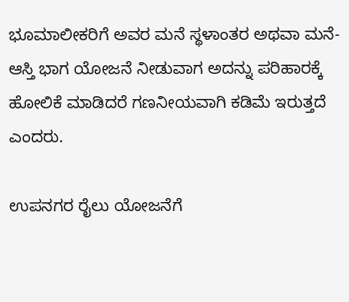ಭೂಮಾಲೀಕರಿಗೆ ಅವರ ಮನೆ ಸ್ಥಳಾಂತರ ಅಥವಾ ಮನೆ-ಆಸ್ತಿ ಭಾಗ ಯೋಜನೆ ನೀಡುವಾಗ ಅದನ್ನು ಪರಿಹಾರಕ್ಕೆ ಹೋಲಿಕೆ ಮಾಡಿದರೆ ಗಣನೀಯವಾಗಿ ಕಡಿಮೆ ಇರುತ್ತದೆ ಎಂದರು.

ಉಪನಗರ ರೈಲು ಯೋಜನೆಗೆ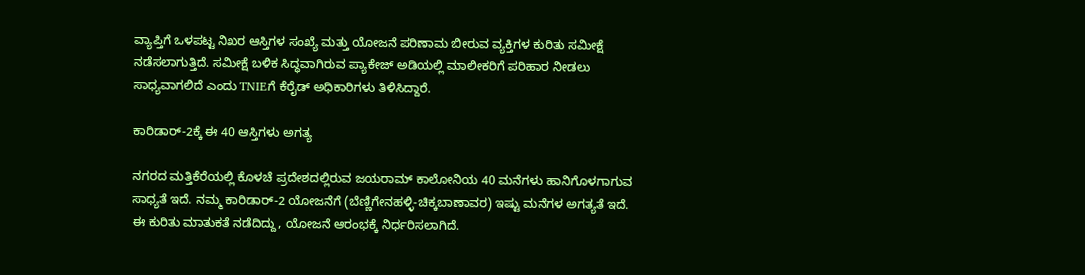ವ್ಯಾಪ್ತಿಗೆ ಒಳಪಟ್ಟ ನಿಖರ ಆಸ್ತಿಗಳ ಸಂಖ್ಯೆ ಮತ್ತು ಯೋಜನೆ ಪರಿಣಾಮ ಬೀರುವ ವ್ಯಕ್ತಿಗಳ ಕುರಿತು ಸಮೀಕ್ಷೆ ನಡೆಸಲಾಗುತ್ತಿದೆ. ಸಮೀಕ್ಷೆ ಬಳಿಕ ಸಿದ್ಧವಾಗಿರುವ ಪ್ಯಾಕೇಜ್ ಅಡಿಯಲ್ಲಿ ಮಾಲೀಕರಿಗೆ ಪರಿಹಾರ ನೀಡಲು ಸಾಧ್ಯವಾಗಲಿದೆ ಎಂದು TNIEಗೆ ಕೆರೈಡ್ ಅಧಿಕಾರಿಗಳು ತಿಳಿಸಿದ್ದಾರೆ.

ಕಾರಿಡಾರ್-2ಕ್ಕೆ ಈ 40 ಆಸ್ತಿಗಳು ಅಗತ್ಯ

ನಗರದ ಮತ್ತಿಕೆರೆಯಲ್ಲಿ ಕೊಳಚೆ ಪ್ರದೇಶದಲ್ಲಿರುವ ಜಯರಾಮ್ ಕಾಲೋನಿಯ 40 ಮನೆಗಳು ಹಾನಿಗೊಳಗಾಗುವ ಸಾಧ್ಯತೆ ಇದೆ. ನಮ್ಮ ಕಾರಿಡಾರ್-2 ಯೋಜನೆಗೆ (ಬೆಣ್ಣಿಗೇನಹಳ್ಳಿ-ಚಿಕ್ಕಬಾಣಾವರ) ಇಷ್ಟು ಮನೆಗಳ ಅಗತ್ಯತೆ ಇದೆ. ಈ ಕುರಿತು ಮಾತುಕತೆ ನಡೆದಿದ್ದು, ಯೋಜನೆ ಆರಂಭಕ್ಕೆ ನಿರ್ಧರಿಸಲಾಗಿದೆ.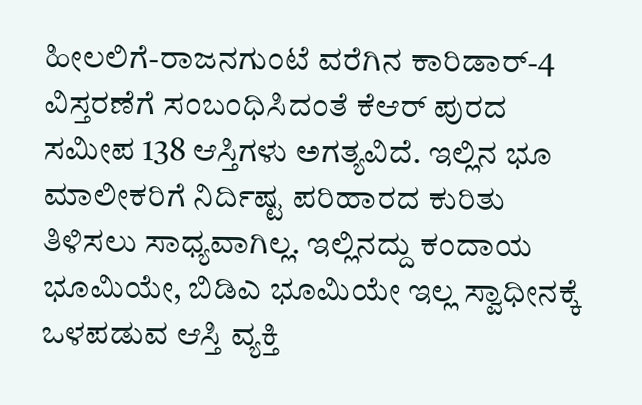ಹೀಲಲಿಗೆ-ರಾಜನಗುಂಟೆ ವರೆಗಿನ ಕಾರಿಡಾರ್-4 ವಿಸ್ತರಣೆಗೆ ಸಂಬಂಧಿಸಿದಂತೆ ಕೆಆರ್ ಪುರದ ಸಮೀಪ 138 ಆಸ್ತಿಗಳು ಅಗತ್ಯವಿದೆ. ಇಲ್ಲಿನ ಭೂ ಮಾಲೀಕರಿಗೆ ನಿರ್ದಿಷ್ಟ ಪರಿಹಾರದ ಕುರಿತು ತಿಳಿಸಲು ಸಾಧ್ಯವಾಗಿಲ್ಲ. ಇಲ್ಲಿನದ್ದು ಕಂದಾಯ ಭೂಮಿಯೇ, ಬಿಡಿಎ ಭೂಮಿಯೇ ಇಲ್ಲ ಸ್ವಾಧೀನಕ್ಕೆ ಒಳಪಡುವ ಆಸ್ತಿ ವ್ಯಕ್ತಿ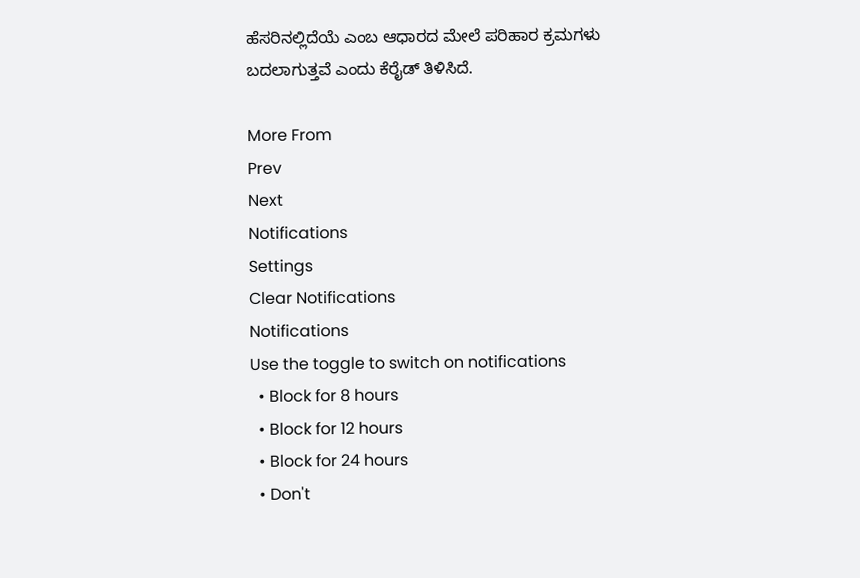ಹೆಸರಿನಲ್ಲಿದೆಯೆ ಎಂಬ ಆಧಾರದ ಮೇಲೆ ಪರಿಹಾರ ಕ್ರಮಗಳು ಬದಲಾಗುತ್ತವೆ ಎಂದು ಕೆರೈಡ್ ತಿಳಿಸಿದೆ.

More From
Prev
Next
Notifications
Settings
Clear Notifications
Notifications
Use the toggle to switch on notifications
  • Block for 8 hours
  • Block for 12 hours
  • Block for 24 hours
  • Don't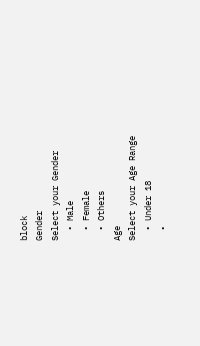block
Gender
Select your Gender
  • Male
  • Female
  • Others
Age
Select your Age Range
  • Under 18
  •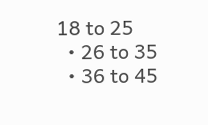18 to 25
  • 26 to 35
  • 36 to 45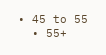• 45 to 55
  • 55+